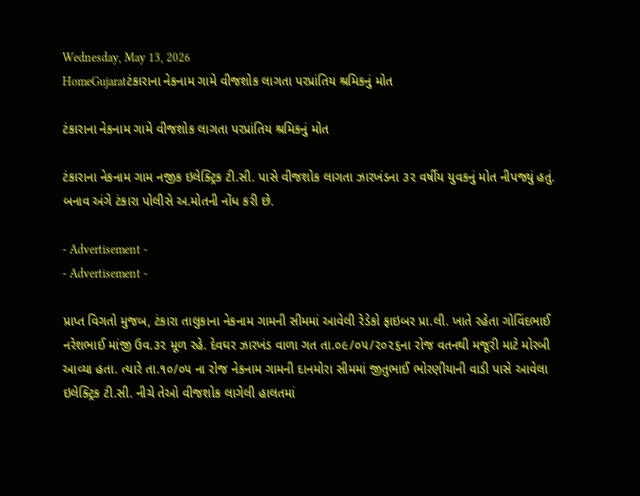Wednesday, May 13, 2026
HomeGujaratટંકારાના નેકનામ ગામે વીજશોક લાગતા પરપ્રાંતિય શ્રમિકનું મોત

ટંકારાના નેકનામ ગામે વીજશોક લાગતા પરપ્રાંતિય શ્રમિકનું મોત

ટંકારાના નેકનામ ગામ નજીક ઇલેક્ટ્રિક ટી.સી. પાસે વીજશોક લાગતા ઝારખંડના ૩૨ વર્ષીય યુવકનું મોત નીપજ્યું હતું. બનાવ અંગે ટંકારા પોલીસે અ.મોતની નોંધ કરી છે.

- Advertisement -
- Advertisement -

પ્રાપ્ત વિગતો મુજબ, ટંકારા તાલુકાના નેકનામ ગામની સીમમાં આવેલી રેડેકો ફાઇબર પ્રા.લી. ખાતે રહેતા ગોવિંદભાઈ નરેશભાઈ માંજી ઉવ.૩૨ મૂળ રહે. દેવઘર ઝારખંડ વાળા ગત તા.૦૯/૦૫/૨૦૨૬ના રોજ વતનથી મજૂરી માટે મોરબી આવ્યા હતા. ત્યારે તા.૧૦/૦૫ ના રોજ નેકનામ ગામની દાનમોરા સીમમાં જીતુભાઈ ભોરણીયાની વાડી પાસે આવેલા ઇલેક્ટ્રિક ટી.સી. નીચે તેઓ વીજશોક લાગેલી હાલતમાં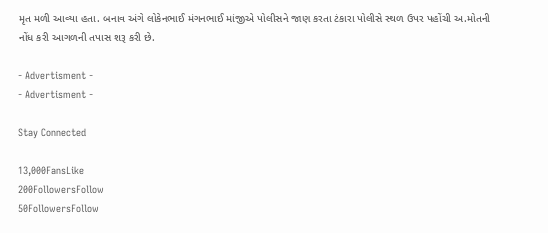મૃત મળી આવ્યા હતા. બનાવ અંગે લોકેનભાઈ મંગનભાઈ માંજીએ પોલીસને જાણ કરતા ટંકારા પોલીસે સ્થળ ઉપર પહોંચી અ.મોતની નોંધ કરી આગળની તપાસ શરૂ કરી છે.

- Advertisment -
- Advertisment -

Stay Connected

13,000FansLike
200FollowersFollow
50FollowersFollow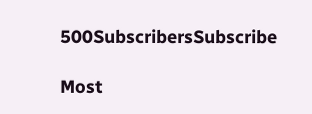500SubscribersSubscribe

Most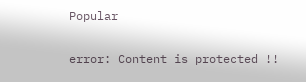Popular

error: Content is protected !!